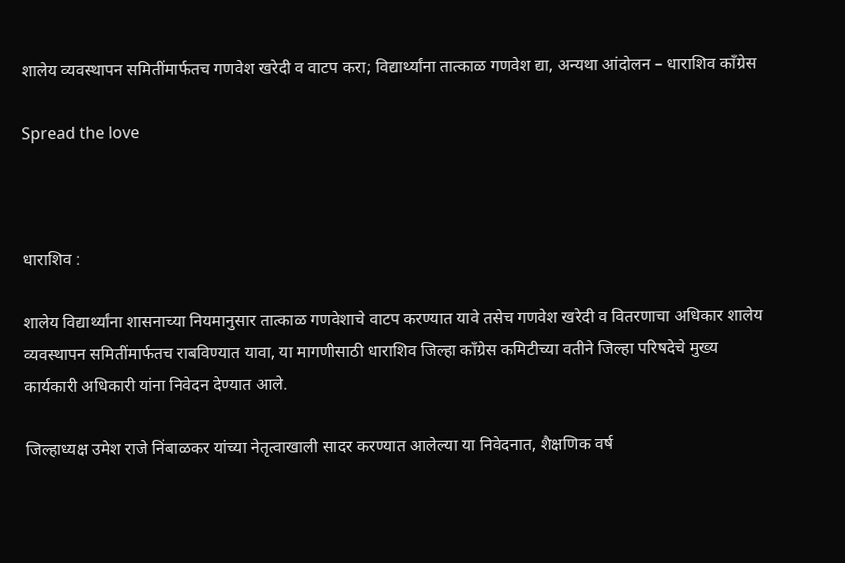शालेय व्यवस्थापन समितींमार्फतच गणवेश खरेदी व वाटप करा; विद्यार्थ्यांना तात्काळ गणवेश द्या, अन्यथा आंदोलन – धाराशिव काँग्रेस

Spread the love



धाराशिव :

शालेय विद्यार्थ्यांना शासनाच्या नियमानुसार तात्काळ गणवेशाचे वाटप करण्यात यावे तसेच गणवेश खरेदी व वितरणाचा अधिकार शालेय व्यवस्थापन समितींमार्फतच राबविण्यात यावा, या मागणीसाठी धाराशिव जिल्हा काँग्रेस कमिटीच्या वतीने जिल्हा परिषदेचे मुख्य कार्यकारी अधिकारी यांना निवेदन देण्यात आले.

जिल्हाध्यक्ष उमेश राजे निंबाळकर यांच्या नेतृत्वाखाली सादर करण्यात आलेल्या या निवेदनात, शैक्षणिक वर्ष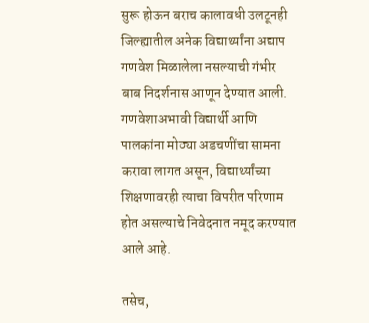सुरू होऊन बराच कालावधी उलटूनही जिल्ह्यातील अनेक विद्यार्थ्यांना अद्याप गणवेश मिळालेला नसल्याची गंभीर बाब निदर्शनास आणून देण्यात आली. गणवेशाअभावी विद्यार्थी आणि पालकांना मोठ्या अडचणींचा सामना करावा लागत असून, विद्यार्थ्यांच्या शिक्षणावरही त्याचा विपरीत परिणाम होत असल्याचे निवेदनात नमूद करण्यात आले आहे.

तसेच,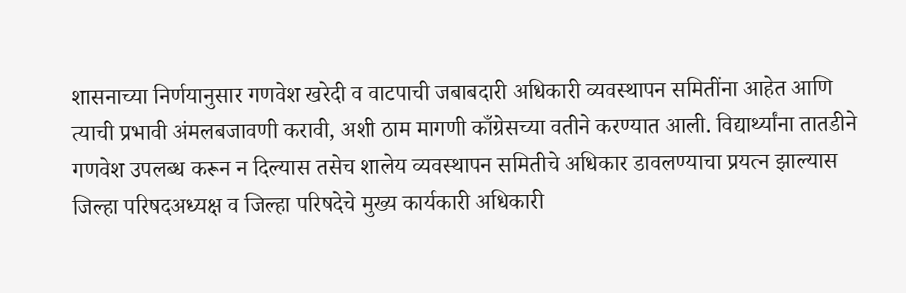शासनाच्या निर्णयानुसार गणवेश खरेदी व वाटपाची जबाबदारी अधिकारी व्यवस्थापन समितींना आहेत आणि त्याची प्रभावी अंमलबजावणी करावी, अशी ठाम मागणी काँग्रेसच्या वतीने करण्यात आली. विद्यार्थ्यांना तातडीने गणवेश उपलब्ध करून न दिल्यास तसेच शालेय व्यवस्थापन समितीचे अधिकार डावलण्याचा प्रयत्न झाल्यास जिल्हा परिषदअध्यक्ष व जिल्हा परिषदेचे मुख्य कार्यकारी अधिकारी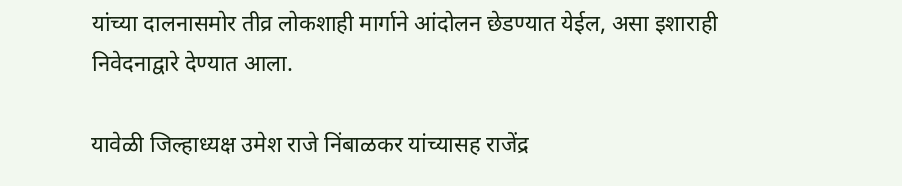यांच्या दालनासमोर तीव्र लोकशाही मार्गाने आंदोलन छेडण्यात येईल, असा इशाराही निवेदनाद्वारे देण्यात आला.

यावेळी जिल्हाध्यक्ष उमेश राजे निंबाळकर यांच्यासह राजेंद्र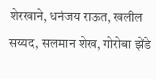शेरखाने, धनंजय राऊत, खलील सय्यद, सलमान शेख, गोरोबा झेंडे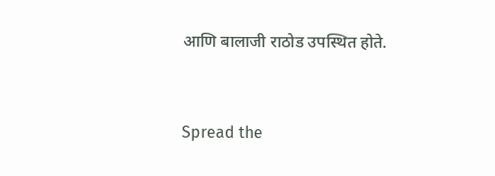आणि बालाजी राठोड उपस्थित होते.


Spread the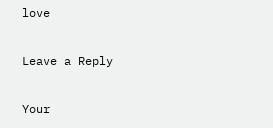love

Leave a Reply

Your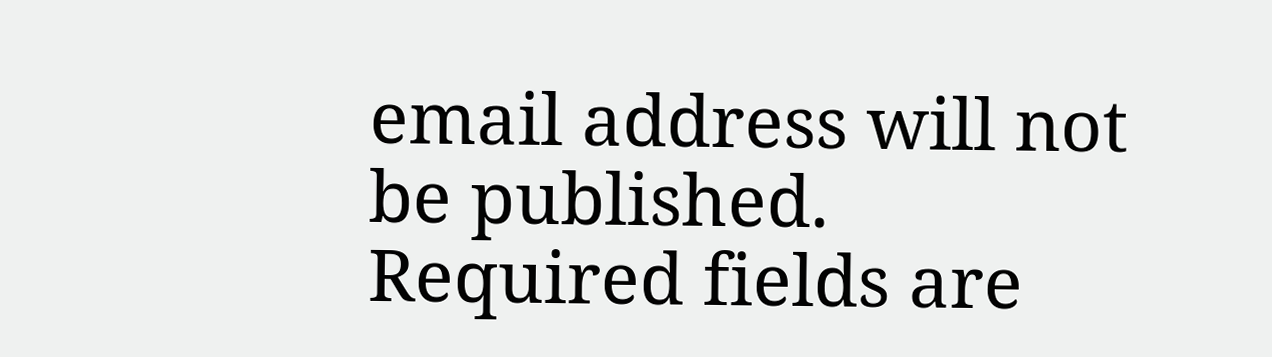email address will not be published. Required fields are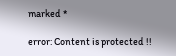marked *

error: Content is protected !!